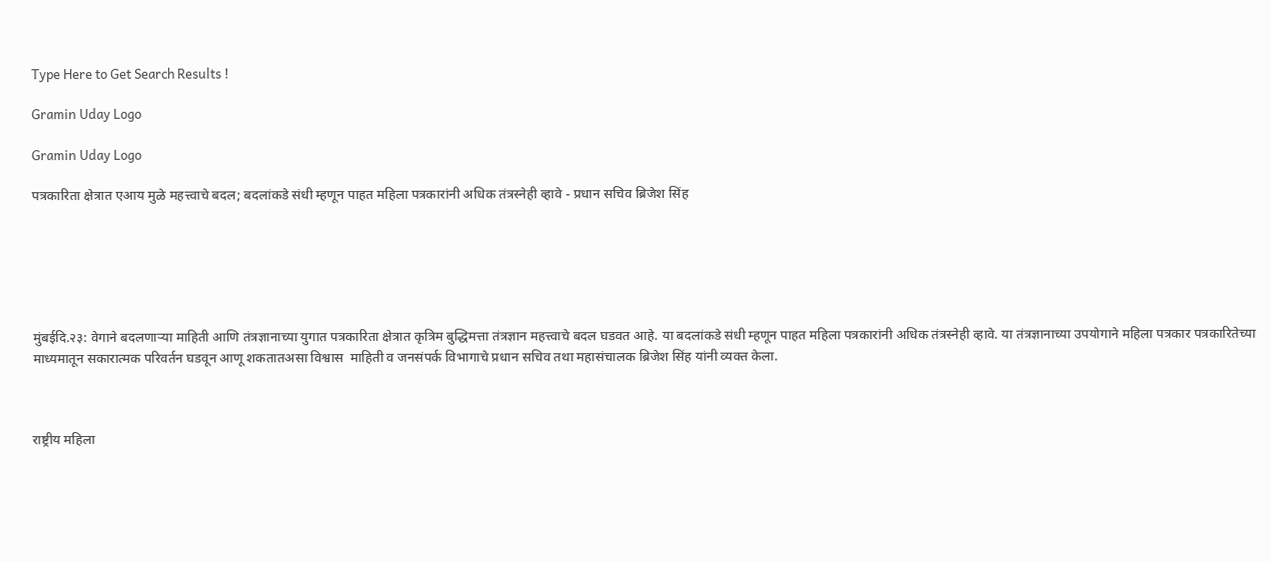Type Here to Get Search Results !

Gramin Uday Logo

Gramin Uday Logo

पत्रकारिता क्षेत्रात एआय मुळे महत्त्वाचे बदल; बदलांकडे संधी म्हणून पाहत महिला पत्रकारांनी अधिक तंत्रस्नेही व्हावे - प्रधान सचिव ब्रिजेश सिंह






मुंबईदि.२३: वेगाने बदलणाऱ्या माहिती आणि तंत्रज्ञानाच्या युगात पत्रकारिता क्षेत्रात कृत्रिम बुद्धिमत्ता तंत्रज्ञान महत्त्वाचे बदल घडवत आहे. या बदलांकडे संधी म्हणून पाहत महिला पत्रकारांनी अधिक तंत्रस्नेही व्हावे. या तंत्रज्ञानाच्या उपयोगाने महिला पत्रकार पत्रकारितेच्या माध्यमातून सकारात्मक परिवर्तन घडवून आणू शकतातअसा विश्वास  माहिती व जनसंपर्क विभागाचे प्रधान सचिव तथा महासंचालक ब्रिजेश सिंह यांनी व्यक्त केला.



राष्ट्रीय महिला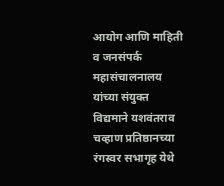आयोग आणि माहिती व जनसंपर्क महासंचालनालय यांच्या संयुक्त विद्यमाने यशवंतराव चव्हाण प्रतिष्ठानच्या रंगस्वर सभागृह येथे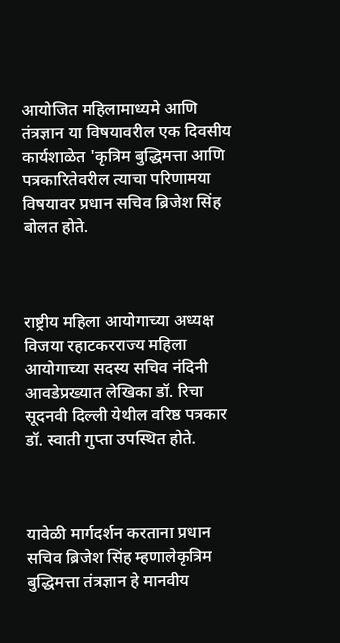आयोजित महिलामाध्यमे आणि तंत्रज्ञान या विषयावरील एक दिवसीय कार्यशाळेत 'कृत्रिम बुद्धिमत्ता आणि पत्रकारितेवरील त्याचा परिणामया विषयावर प्रधान सचिव ब्रिजेश सिंह बोलत होते.



राष्ट्रीय महिला आयोगाच्या अध्यक्ष विजया रहाटकरराज्य महिला आयोगाच्या सदस्य सचिव नंदिनी आवडेप्रख्यात लेखिका डॉ. रिचा सूदनवी दिल्ली येथील वरिष्ठ पत्रकार डॉ. स्वाती गुप्ता उपस्थित होते.



यावेळी मार्गदर्शन करताना प्रधान सचिव ब्रिजेश सिंह म्हणालेकृत्रिम बुद्धिमत्ता तंत्रज्ञान हे मानवीय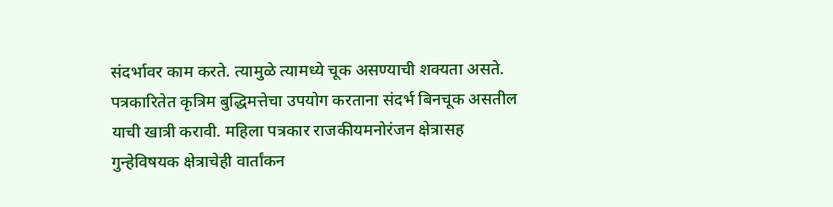संदर्भावर काम करते. त्यामुळे त्यामध्ये चूक असण्याची शक्यता असते. पत्रकारितेत कृत्रिम बुद्धिमत्तेचा उपयोग करताना संदर्भ बिनचूक असतील याची खात्री करावी. महिला पत्रकार राजकीयमनोरंजन क्षेत्रासह गुन्हेविषयक क्षेत्राचेही वार्तांकन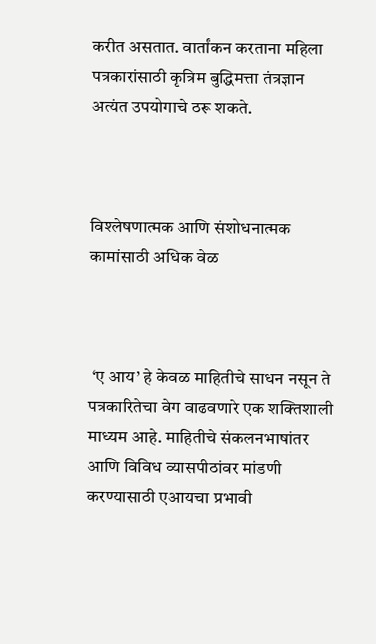करीत असतात. वार्तांकन करताना महिला पत्रकारांसाठी कृत्रिम बुद्धिमत्ता तंत्रज्ञान अत्यंत उपयोगाचे ठरू शकते.



विश्लेषणात्मक आणि संशोधनात्मक कामांसाठी अधिक वेळ



 ‘ए आय’ हे केवळ माहितीचे साधन नसून ते पत्रकारितेचा वेग वाढवणारे एक शक्तिशाली माध्यम आहे. माहितीचे संकलनभाषांतर आणि विविध व्यासपीठांवर मांडणी करण्यासाठी एआयचा प्रभावी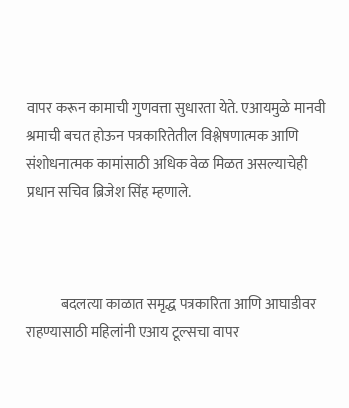वापर करून कामाची गुणवत्ता सुधारता येते. एआयमुळे मानवी श्रमाची बचत होऊन पत्रकारितेतील विश्लेषणात्मक आणि संशोधनात्मक कामांसाठी अधिक वेळ मिळत असल्याचेही प्रधान सचिव ब्रिजेश सिंह म्हणाले.



            बदलत्या काळात समृद्ध पत्रकारिता आणि आघाडीवर राहण्यासाठी महिलांनी एआय टूल्सचा वापर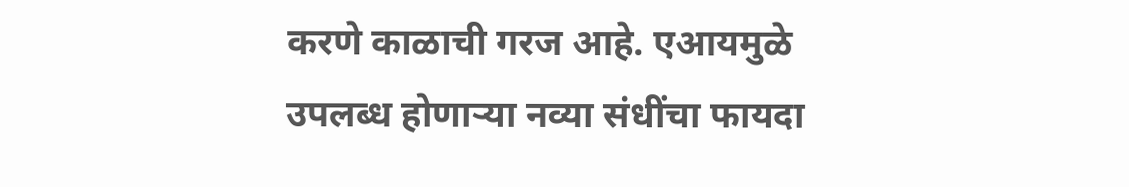करणे काळाची गरज आहे. एआयमुळे उपलब्ध होणाऱ्या नव्या संधींचा फायदा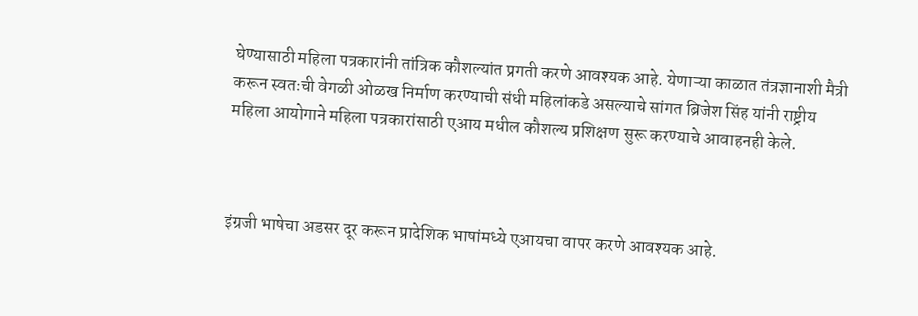घेण्यासाठी महिला पत्रकारांनी तांत्रिक कौशल्यांत प्रगती करणे आवश्यक आहे. येणाऱ्या काळात तंत्रज्ञानाशी मैत्री करून स्वतःची वेगळी ओळख निर्माण करण्याची संधी महिलांकडे असल्याचे सांगत ब्रिजेश सिंह यांनी राष्ट्रीय महिला आयोगाने महिला पत्रकारांसाठी एआय मधील कौशल्य प्रशिक्षण सुरू करण्याचे आवाहनही केले.



इंग्रजी भाषेचा अडसर दूर करून प्रादेशिक भाषांमध्ये एआयचा वापर करणे आवश्यक आहे.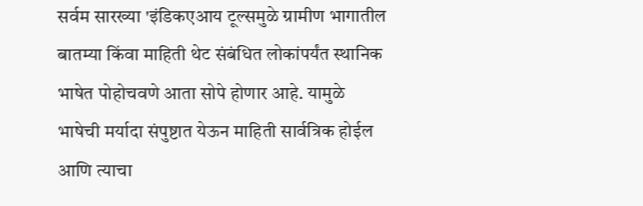सर्वम सारख्या 'इंडिकएआय टूल्समुळे ग्रामीण भागातील बातम्या किंवा माहिती थेट संबंधित लोकांपर्यंत स्थानिक भाषेत पोहोचवणे आता सोपे होणार आहे. यामुळे भाषेची मर्यादा संपुष्टात येऊन माहिती सार्वत्रिक होईल आणि त्याचा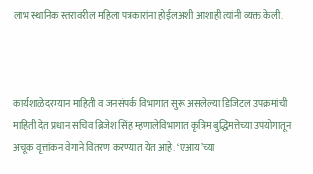लाभ स्थानिक स्तरावरील महिला पत्रकारांना होईलअशी आशाही त्यांनी व्यक्त केली.



कार्यशाळेदरम्यान माहिती व जनसंपर्क विभागात सुरू असलेल्या डिजिटल उपक्रमांची माहिती देत प्रधान सचिव ब्रिजेश सिंह म्हणालेविभागात कृत्रिम बुद्धिमत्तेच्या उपयोगातून अचूक वृत्तांकन वेगाने वितरण करण्यात येत आहे. ‘एआय’च्या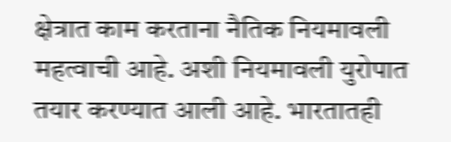क्षेत्रात काम करताना नैतिक नियमावली महत्वाची आहे. अशी नियमावली युरोपात तयार करण्यात आली आहे. भारतातही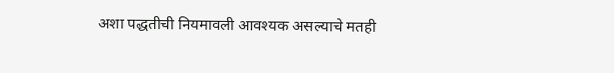अशा पद्धतीची नियमावली आवश्यक असल्याचे मतही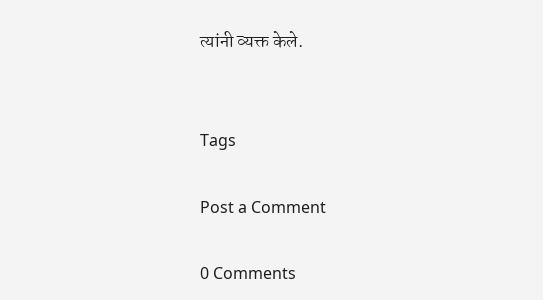त्यांनी व्यक्त केले.


Tags

Post a Comment

0 Comments